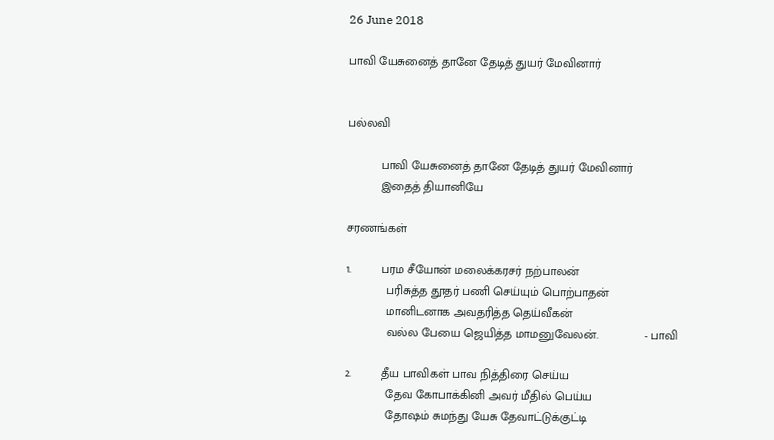26 June 2018

பாவி யேசுனைத் தானே தேடித் துயர் மேவினார்


பல்லவி

          பாவி யேசுனைத் தானே தேடித் துயர் மேவினார்
          இதைத் தியானியே

சரணங்கள்

1.         பரம சீயோன் மலைக்கரசர் நற்பாலன்
            பரிசுத்த தூதர் பணி செய்யும் பொற்பாதன்
            மானிடனாக அவதரித்த தெய்வீகன்
            வல்ல பேயை ஜெயித்த மாமனுவேலன்.              - பாவி

2.         தீய பாவிகள் பாவ நித்திரை செய்ய
            தேவ கோபாக்கினி அவர் மீதில் பெய்ய
            தோஷம் சுமந்து யேசு தேவாட்டுக்குட்டி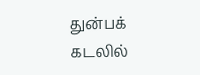துன்பக் கடலில்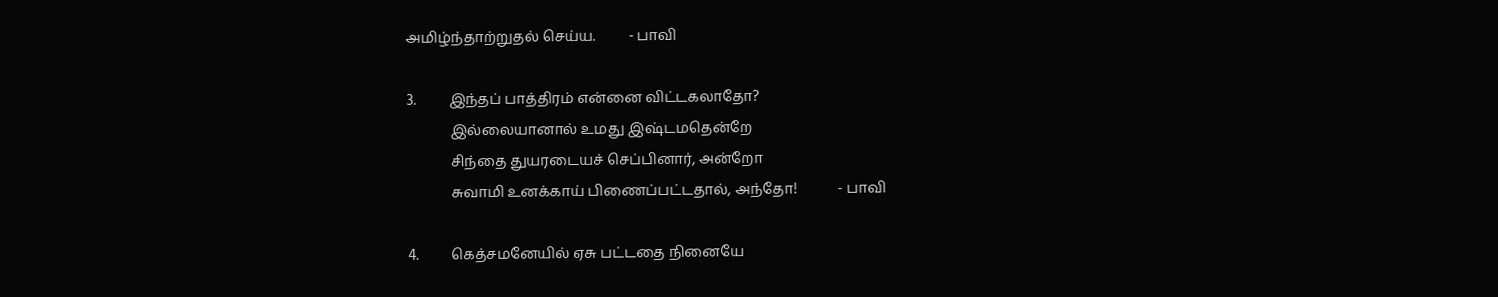அமிழ்ந்தாற்றுதல் செய்ய.         - பாவி

3.         இந்தப் பாத்திரம் என்னை விட்டகலாதோ?
            இல்லையானால் உமது இஷ்டமதென்றே
            சிந்தை துயரடையச் செப்பினார், அன்றோ
            சுவாமி உனக்காய் பிணைப்பட்டதால், அந்தோ!           - பாவி

4.         கெத்சமனேயில் ஏசு பட்டதை நினையே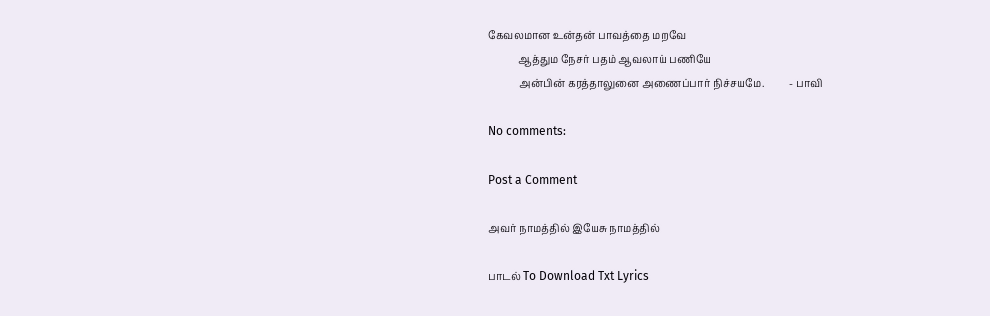கேவலமான உன்தன் பாவத்தை மறவே
            ஆத்தும நேசர் பதம் ஆவலாய் பணியே
            அன்பின் கரத்தாலுனை அணைப்பார் நிச்சயமே.          - பாவி

No comments:

Post a Comment

அவர் நாமத்தில் இயேசு நாமத்தில்

பாடல் To Download Txt Lyrics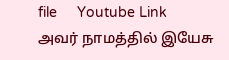file     Youtube Link               அவர் நாமத்தில் இயேசு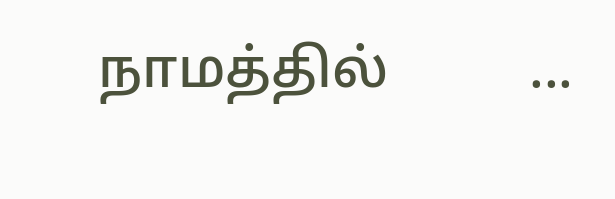நாமத்தில்          ...